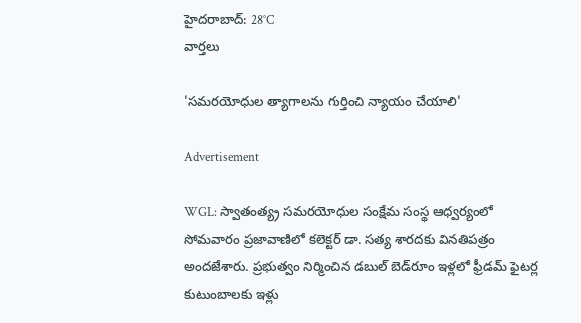హైదరాబాద్: 28°C
వార్తలు

'సమరయోధుల త్యాగాలను గుర్తించి న్యాయం చేయాలి'

Advertisement

WGL: స్వాతంత్య్ర సమరయోధుల సంక్షేమ సంస్థ ఆధ్వర్యంలో సోమవారం ప్రజావాణిలో కలెక్టర్ డా. సత్య శారదకు వినతిపత్రం అందజేశారు. ప్రభుత్వం నిర్మించిన డబుల్ బెడ్‌రూం ఇళ్లలో ఫ్రీడమ్ ఫైటర్ల కుటుంబాలకు ఇళ్లు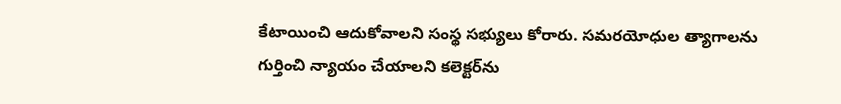కేటాయించి ఆదుకోవాలని సంస్థ సభ్యులు కోరారు. సమరయోధుల త్యాగాలను గుర్తించి న్యాయం చేయాలని కలెక్టర్‌ను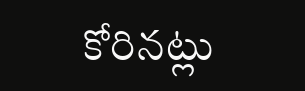కోరినట్లు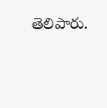తెలిపారు.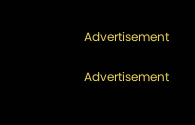Advertisement

Advertisement